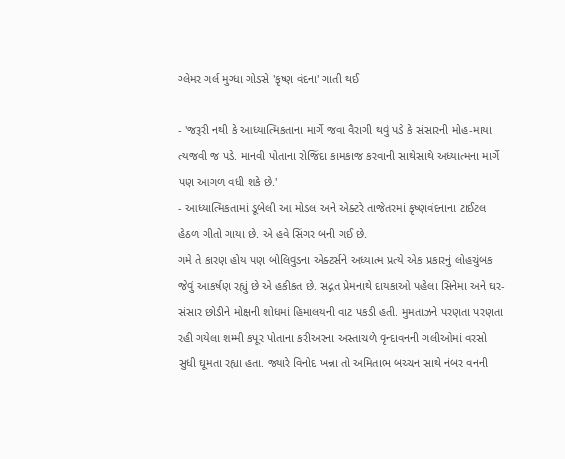ગ્લેમર ગર્લ મુગ્ધા ગોડસે 'કૃષ્ણ વંદના' ગાતી થઈ

- 'જરૂરી નથી કે આધ્યાત્મિકતાના માર્ગે જવા વૈરાગી થવું પડે કે સંસારની મોહ-માયા ત્યજવી જ પડે. માનવી પોતાના રોજિંદા કામકાજ કરવાની સાથેસાથે અધ્યાત્મના માર્ગે પણ આગળ વધી શકે છે.'
- આધ્યાત્મિકતામાં ડૂબેલી આ મોડલ અને એક્ટરે તાજેતરમાં કૃષ્ણવંદનાના ટાઈટલ હેઠળ ગીતો ગાયા છે. એ હવે સિંગર બની ગઈ છે.
ગમે તે કારણ હોય પણ બોલિવુડના એક્ટર્સને અધ્યાત્મ પ્રત્યે એક પ્રકારનું લોહચુંબક જેવું આકર્ષણ રહ્યું છે એ હકીકત છે. સદ્ગત પ્રેમનાથે દાયકાઓ પહેલા સિનેમા અને ઘર-સંસાર છોડીને મોક્ષની શોધમાં હિમાલયની વાટ પકડી હતી. મુમતાઝને પરણતા પરણતા રહી ગયેલા શમ્મી કપૂર પોતાના કરીઅરના અસ્તાચળે વૃન્દાવનની ગલીઓમાં વરસો સુધી ઘૂમતા રહ્યા હતા. જ્યારે વિનોદ ખન્ના તો અમિતાભ બચ્ચન સાથે નંબર વનની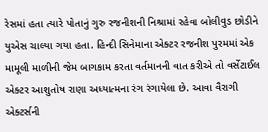રેસમાં હતા ત્યારે પોતાનું ગુરુ રજનીશની નિશ્રામાં રહેવા બોલીવુડ છોડીને યુએસ ચાલ્યા ગયા હતા. હિન્દી સિનેમાના એક્ટર રજનીશ પુરમમાં એક મામૂલી માળીની જેમ બાગકામ કરતા વર્તમાનની વાત કરીએ તો વર્સેટાઈલ એક્ટર આશુતોષ રાણા અધ્યાત્મના રંગ રંગાયેલા છે. આવા વૈરાગી એક્ટર્સની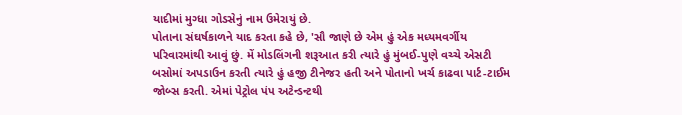યાદીમાં મુગ્ધા ગોડસેનું નામ ઉમેરાયું છે.
પોતાના સંઘર્ષકાળને યાદ કરતા કહે છે, 'સૌ જાણે છે એમ હું એક મધ્યમવર્ગીય પરિવારમાંથી આવું છું. મેં મોડલિંગની શરૂઆત કરી ત્યારે હું મુંબઈ-પુણે વચ્ચે એસટી બસોમાં અપડાઉન કરતી ત્યારે હું હજી ટીનેજર હતી અને પોતાનો ખર્ચ કાઢવા પાર્ટ-ટાઈમ જોબ્સ કરતી. એમાં પેટ્રોલ પંપ અટેન્ડન્ટથી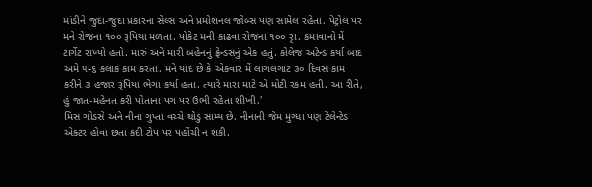માંડીને જુદા-જુદા પ્રકારના સેલ્સ અને પ્રમોશનલ જોબ્સ પણ સામેલ રહેતા. પેટ્રોલ પર મને રોજના ૧૦૦ રૂપિયા મળતા. પોકેટ મની કાઢવા રોજના ૧૦૦ રૃા. કમાવાનો મેં ટાર્ગેટ રાખ્યો હતો. મારું અને મારી બહેનનું ફ્રેન્ડસનું એક હતું. કોલેજ અટેન્ડ કર્યા બાદ અમે ૫-૬ કલાક કામ કરતા. મને યાદ છે કે એકવાર મેં લાગલગાટ ૩૦ દિવસ કામ કરીને ૩ હજાર રૂપિયા ભેગા કર્યા હતા. ત્યારે મારા માટે એ મોટી રકમ હતી. આ રીતે, હું જાત-મહેનત કરી પોતાના પગ પર ઉભી રહેતા શીખી.'
મિસ ગોડસે અને નીના ગુપ્તા વચ્ચે થોડુ સામ્ય છે. નીનાની જેમ મુગ્ધા પણ ટેલેન્ટેડ એક્ટર હોવા છતા કદી ટોપ પર પહોંચી ન શકી.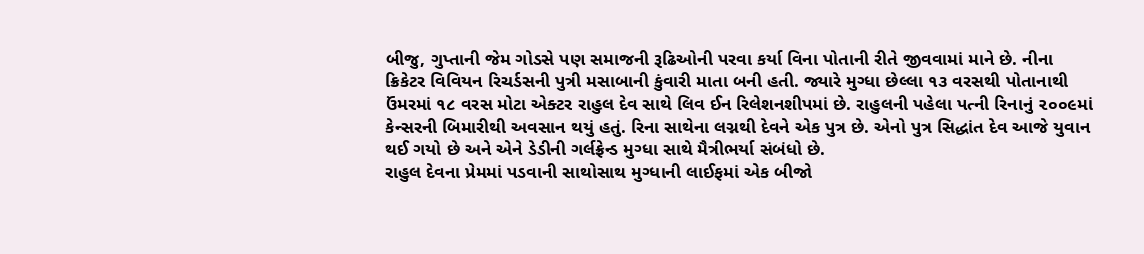બીજુ, ગુપ્તાની જેમ ગોડસે પણ સમાજની રૂઢિઓની પરવા કર્યા વિના પોતાની રીતે જીવવામાં માને છે. નીના ક્રિકેટર વિવિયન રિચર્ડસની પુત્રી મસાબાની કુંવારી માતા બની હતી. જ્યારે મુગ્ધા છેલ્લા ૧૩ વરસથી પોતાનાથી ઉંમરમાં ૧૮ વરસ મોટા એક્ટર રાહુલ દેવ સાથે લિવ ઈન રિલેશનશીપમાં છે. રાહુલની પહેલા પત્ની રિનાનું ૨૦૦૯માં કેન્સરની બિમારીથી અવસાન થયું હતું. રિના સાથેના લગ્નથી દેવને એક પુત્ર છે. એનો પુત્ર સિદ્ધાંત દેવ આજે યુવાન થઈ ગયો છે અને એને ડેડીની ગર્લફ્રેન્ડ મુગ્ધા સાથે મૈત્રીભર્યા સંબંધો છે.
રાહુલ દેવના પ્રેમમાં પડવાની સાથોસાથ મુગ્ધાની લાઈફમાં એક બીજો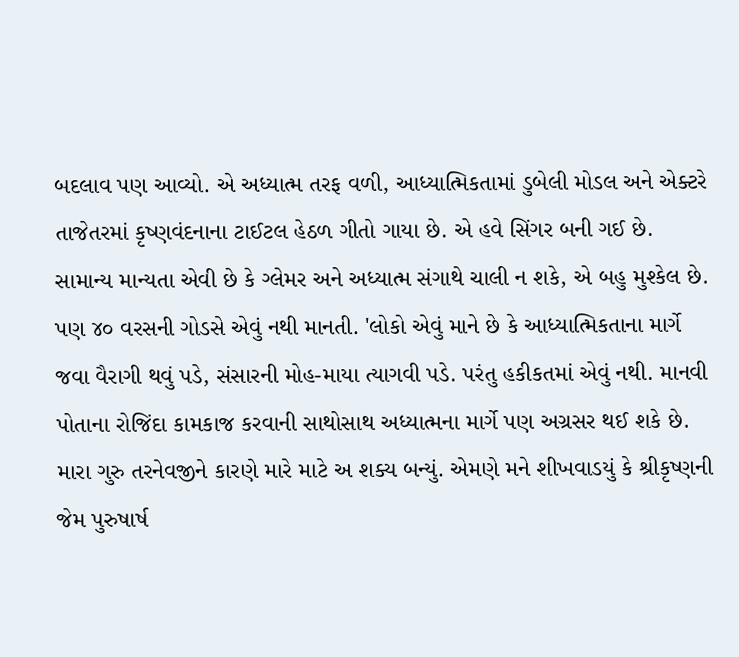બદલાવ પણ આવ્યો. એ અધ્યાત્મ તરફ વળી, આધ્યાત્મિકતામાં ડુબેલી મોડલ અને એક્ટરે તાજેતરમાં કૃષ્ણવંદનાના ટાઈટલ હેઠળ ગીતો ગાયા છે. એ હવે સિંગર બની ગઈ છે. સામાન્ય માન્યતા એવી છે કે ગ્લેમર અને અધ્યાત્મ સંગાથે ચાલી ન શકે, એ બહુ મુશ્કેલ છે. પણ ૪૦ વરસની ગોડસે એવું નથી માનતી. 'લોકો એવું માને છે કે આધ્યાત્મિકતાના માર્ગે જવા વૈરાગી થવું પડે, સંસારની મોહ-માયા ત્યાગવી પડે. પરંતુ હકીકતમાં એવું નથી. માનવી પોતાના રોજિંદા કામકાજ કરવાની સાથોસાથ અધ્યાત્મના માર્ગે પણ અગ્રસર થઈ શકે છે. મારા ગુરુ તરનેવજીને કારણે મારે માટે અ શક્ય બન્યું. એમણે મને શીખવાડયું કે શ્રીકૃષ્ણની જેમ પુરુષાર્ષ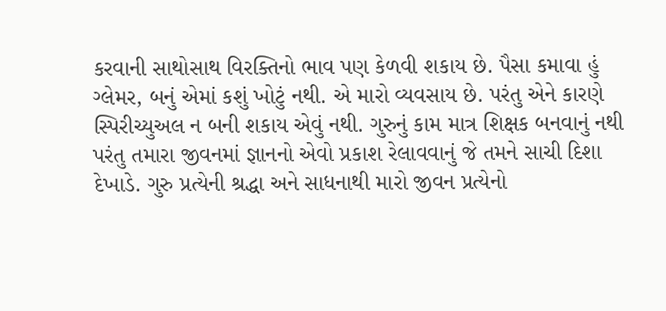કરવાની સાથોસાથ વિરક્તિનો ભાવ પણ કેળવી શકાય છે. પૈસા કમાવા હું ગ્લેમર, બનું એમાં કશું ખોટું નથી. એ મારો વ્યવસાય છે. પરંતુ એને કારણે સ્પિરીચ્યુઅલ ન બની શકાય એવું નથી. ગુરુનું કામ માત્ર શિક્ષક બનવાનું નથી પરંતુ તમારા જીવનમાં જ્ઞાનનો એવો પ્રકાશ રેલાવવાનું જે તમને સાચી દિશા દેખાડે. ગુરુ પ્રત્યેની શ્રદ્ધા અને સાધનાથી મારો જીવન પ્રત્યેનો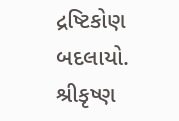દ્રષ્ટિકોણ બદલાયો. શ્રીકૃષ્ણ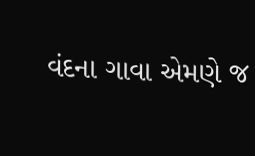વંદના ગાવા એમણે જ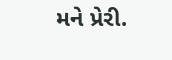મને પ્રેરી.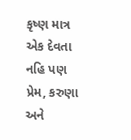કૃષ્ણ માત્ર એક દેવતા નહિ પણ પ્રેમ, કરુણા અને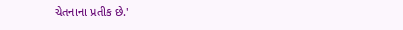ચેતનાના પ્રતીક છે.'